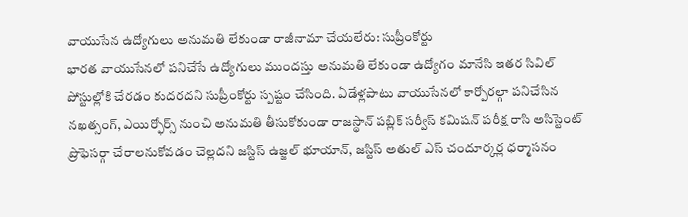వాయుసేన ఉద్యోగులు అనుమతి లేకుండా రాజీనామా చేయలేరు: సుప్రీంకోర్టు
భారత వాయుసేనలో పనిచేసే ఉద్యోగులు ముందస్తు అనుమతి లేకుండా ఉద్యోగం మానేసి ఇతర సివిల్ పోస్టుల్లోకి చేరడం కుదరదని సుప్రీంకోర్టు స్పష్టం చేసింది. ఏడేళ్లపాటు వాయుసేనలో కార్పోరల్గా పనిచేసిన నఖత్సంగ్, ఎయిర్ఫోర్స్ నుంచి అనుమతి తీసుకోకుండా రాజస్థాన్ పబ్లిక్ సర్వీస్ కమిషన్ పరీక్ష రాసి అసిస్టెంట్ ప్రొఫెసర్గా చేరాలనుకోవడం చెల్లదని జస్టిస్ ఉజ్జల్ భూయాన్, జస్టిస్ అతుల్ ఎస్ చందూర్కర్ల ధర్మాసనం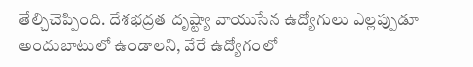తేల్చిచెప్పింది. దేశభద్రత దృష్ట్యా వాయుసేన ఉద్యోగులు ఎల్లప్పుడూ అందుబాటులో ఉండాలని, వేరే ఉద్యోగంలో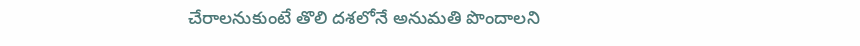చేరాలనుకుంటే తొలి దశలోనే అనుమతి పొందాలని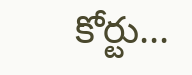కోర్టు...